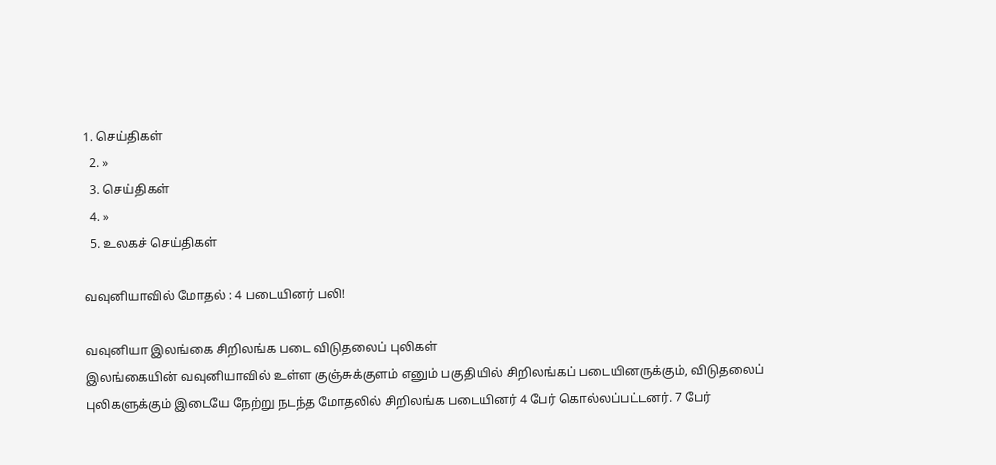1. செய்திகள்
  2. »
  3. செய்திகள்
  4. »
  5. உலகச் செய்திகள்

வவுனியாவில் மோதல் : 4 படையினர் பலி!

வவுனியா இலங்கை சிறிலங்க படை விடுதலைப் புலிக‌ள்
இலங்கையின் வவுனியாவில் உள்ள குஞ்சுக்குளம் எனும் பகுதியில் சிறிலங்கப் படையினருக்கும், விடுதலைப் புலிகளுக்கும் இடையே நே‌ற்று நடந்த மோதலில் சிறிலங்க படையினர் 4 பேர் கொல்லப்பட்டனர். 7 பேர்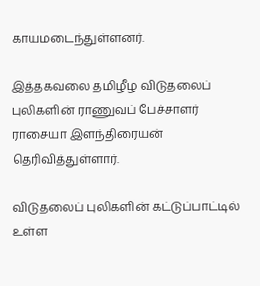காயமடைந்துள்ளனர்.

இத்தகவலை தமிழீழ விடுதலைப் புலிகளின் ராணுவப் பேச்சாளர் ராசையா இளந்திரையன் தெரிவித்துள்ளார்.

விடுதலைப் புலிகளின் கட்டுப்பாட்டில் உள்ள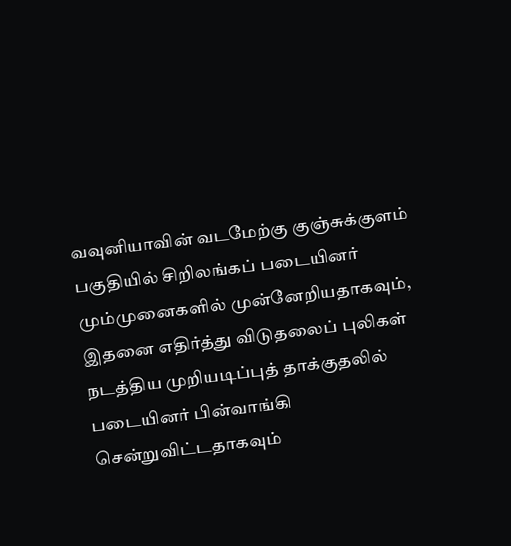வவுனியாவின் வடமேற்கு குஞ்சுக்குளம் பகுதியில் சிறிலங்கப் படையினர் மும்முனைகளில் முன்னேறியதாகவும், இதனை எதிர்த்து விடுதலைப் புலிகள் நடத்திய முறியடிப்புத் தாக்குதலில் படையினர் பின்வாங்கி சென்றுவிட்டதாகவும்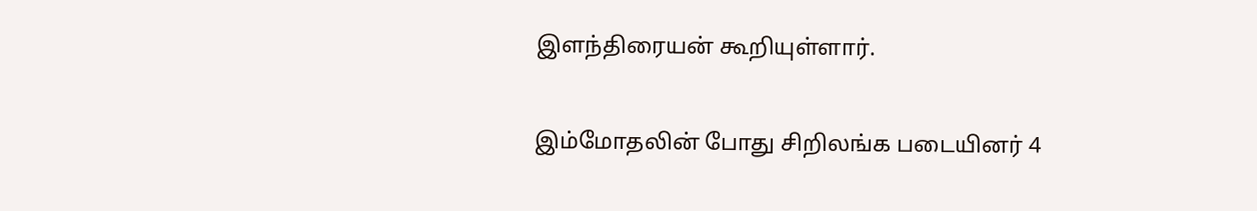இளந்திரையன் கூறியுள்ளார்.

இம்மோதலின் போது சிறிலங்க படையினர் 4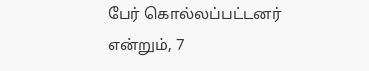பேர் கொல்லப்பட்டனர் என்றும், 7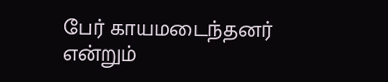பேர் காயமடைந்தனர் என்றும்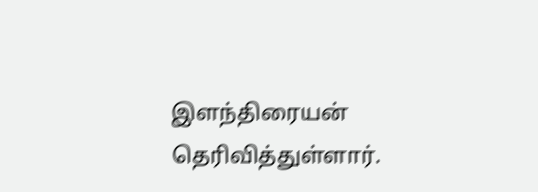இளந்திரையன் தெரிவித்துள்ளார்.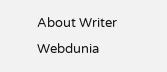About Writer
Webdunia